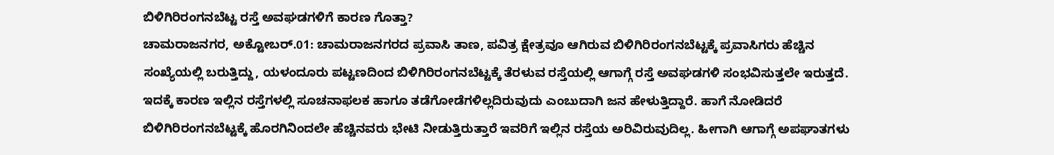ಬಿಳಿಗಿರಿರಂಗನಬೆಟ್ಟ ರಸ್ತೆ ಅವಘಡಗಳಿಗೆ ಕಾರಣ ಗೊತ್ತಾ?
ಚಾಮರಾಜನಗರ, ಅಕ್ಟೋಬರ್.01: ಚಾಮರಾಜನಗರದ ಪ್ರವಾಸಿ ತಾಣ, ಪವಿತ್ರ ಕ್ಷೇತ್ರವೂ ಆಗಿರುವ ಬಿಳಿಗಿರಿರಂಗನಬೆಟ್ಟಕ್ಕೆ ಪ್ರವಾಸಿಗರು ಹೆಚ್ಚಿನ ಸಂಖ್ಯೆಯಲ್ಲಿ ಬರುತ್ತಿದ್ದು, ಯಳಂದೂರು ಪಟ್ಟಣದಿಂದ ಬಿಳಿಗಿರಿರಂಗನಬೆಟ್ಟಕ್ಕೆ ತೆರಳುವ ರಸ್ತೆಯಲ್ಲಿ ಆಗಾಗ್ಗೆ ರಸ್ತೆ ಅವಘಡಗಳಿ ಸಂಭವಿಸುತ್ತಲೇ ಇರುತ್ತದೆ.
ಇದಕ್ಕೆ ಕಾರಣ ಇಲ್ಲಿನ ರಸ್ತೆಗಳಲ್ಲಿ ಸೂಚನಾಫಲಕ ಹಾಗೂ ತಡೆಗೋಡೆಗಳಿಲ್ಲದಿರುವುದು ಎಂಬುದಾಗಿ ಜನ ಹೇಳುತ್ತಿದ್ದಾರೆ. ಹಾಗೆ ನೋಡಿದರೆ ಬಿಳಿಗಿರಿರಂಗನಬೆಟ್ಟಕ್ಕೆ ಹೊರಗಿನಿಂದಲೇ ಹೆಚ್ಚಿನವರು ಭೇಟಿ ನೀಡುತ್ತಿರುತ್ತಾರೆ ಇವರಿಗೆ ಇಲ್ಲಿನ ರಸ್ತೆಯ ಅರಿವಿರುವುದಿಲ್ಲ. ಹೀಗಾಗಿ ಆಗಾಗ್ಗೆ ಅಪಘಾತಗಳು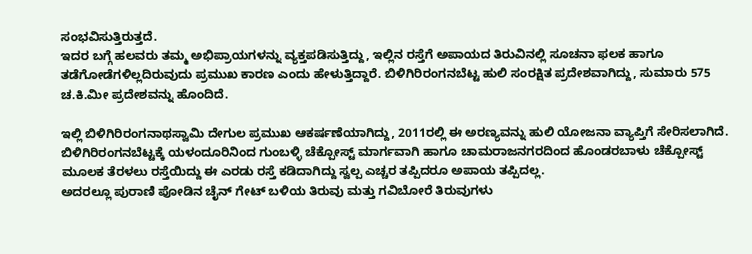ಸಂಭವಿಸುತ್ತಿರುತ್ತದೆ.
ಇದರ ಬಗ್ಗೆ ಹಲವರು ತಮ್ಮ ಅಭಿಪ್ರಾಯಗಳನ್ನು ವ್ಯಕ್ತಪಡಿಸುತ್ತಿದ್ದು, ಇಲ್ಲಿನ ರಸ್ತೆಗೆ ಅಪಾಯದ ತಿರುವಿನಲ್ಲಿ ಸೂಚನಾ ಫಲಕ ಹಾಗೂ ತಡೆಗೋಡೆಗಳಿಲ್ಲದಿರುವುದು ಪ್ರಮುಖ ಕಾರಣ ಎಂದು ಹೇಳುತ್ತಿದ್ದಾರೆ. ಬಿಳಿಗಿರಿರಂಗನಬೆಟ್ಟ ಹುಲಿ ಸಂರಕ್ಷಿತ ಪ್ರದೇಶವಾಗಿದ್ದು, ಸುಮಾರು 575 ಚ.ಕಿ.ಮೀ ಪ್ರದೇಶವನ್ನು ಹೊಂದಿದೆ.

ಇಲ್ಲಿ ಬಿಳಿಗಿರಿರಂಗನಾಥಸ್ವಾಮಿ ದೇಗುಲ ಪ್ರಮುಖ ಆಕರ್ಷಣೆಯಾಗಿದ್ದು, 2011ರಲ್ಲಿ ಈ ಅರಣ್ಯವನ್ನು ಹುಲಿ ಯೋಜನಾ ವ್ಯಾಪ್ತಿಗೆ ಸೇರಿಸಲಾಗಿದೆ.
ಬಿಳಿಗಿರಿರಂಗನಬೆಟ್ಟಕ್ಕೆ ಯಳಂದೂರಿನಿಂದ ಗುಂಬಳ್ಳಿ ಚೆಕ್ಪೋಸ್ಟ್ ಮಾರ್ಗವಾಗಿ ಹಾಗೂ ಚಾಮರಾಜನಗರದಿಂದ ಹೊಂಡರಬಾಳು ಚೆಕ್ಪೋಸ್ಟ್ ಮೂಲಕ ತೆರಳಲು ರಸ್ತೆಯಿದ್ದು ಈ ಎರಡು ರಸ್ತೆ ಕಡಿದಾಗಿದ್ದು ಸ್ವಲ್ಪ ಎಚ್ಚರ ತಪ್ಪಿದರೂ ಅಪಾಯ ತಪ್ಪಿದಲ್ಲ.
ಅದರಲ್ಲೂ ಪುರಾಣಿ ಪೋಡಿನ ಚೈನ್ ಗೇಟ್ ಬಳಿಯ ತಿರುವು ಮತ್ತು ಗವಿಬೋರೆ ತಿರುವುಗಳು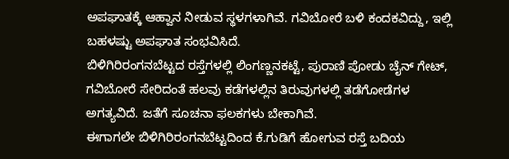ಅಪಘಾತಕ್ಕೆ ಆಹ್ವಾನ ನೀಡುವ ಸ್ಥಳಗಳಾಗಿವೆ. ಗವಿಬೋರೆ ಬಳಿ ಕಂದಕವಿದ್ದು, ಇಲ್ಲಿ ಬಹಳಷ್ಟು ಅಪಘಾತ ಸಂಭವಿಸಿದೆ.
ಬಿಳಿಗಿರಿರಂಗನಬೆಟ್ಟದ ರಸ್ತೆಗಳಲ್ಲಿ ಲಿಂಗಣ್ಣನಕಟ್ಟೆ, ಪುರಾಣಿ ಪೋಡು ಚೈನ್ ಗೇಟ್, ಗವಿಬೋರೆ ಸೇರಿದಂತೆ ಹಲವು ಕಡೆಗಳಲ್ಲಿನ ತಿರುವುಗಳಲ್ಲಿ ತಡೆಗೋಡೆಗಳ ಅಗತ್ಯವಿದೆ. ಜತೆಗೆ ಸೂಚನಾ ಫಲಕಗಳು ಬೇಕಾಗಿವೆ.
ಈಗಾಗಲೇ ಬಿಳಿಗಿರಿರಂಗನಬೆಟ್ಟದಿಂದ ಕೆ.ಗುಡಿಗೆ ಹೋಗುವ ರಸ್ತೆ ಬದಿಯ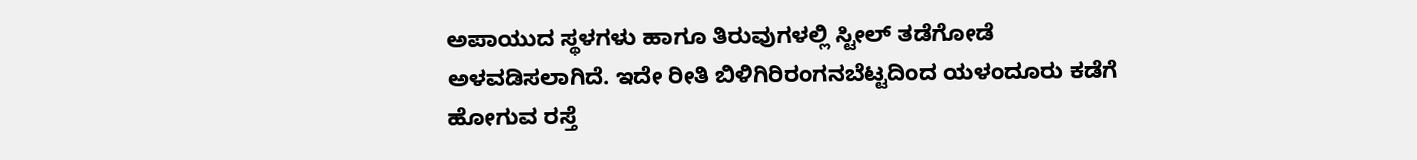ಅಪಾಯುದ ಸ್ಥಳಗಳು ಹಾಗೂ ತಿರುವುಗಳಲ್ಲಿ ಸ್ಟೀಲ್ ತಡೆಗೋಡೆ ಅಳವಡಿಸಲಾಗಿದೆ. ಇದೇ ರೀತಿ ಬಿಳಿಗಿರಿರಂಗನಬೆಟ್ಟದಿಂದ ಯಳಂದೂರು ಕಡೆಗೆ ಹೋಗುವ ರಸ್ತೆ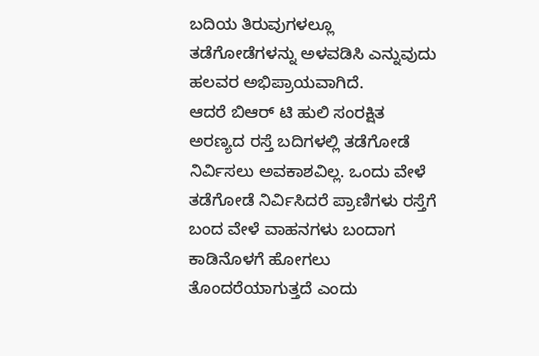ಬದಿಯ ತಿರುವುಗಳಲ್ಲೂ ತಡೆಗೋಡೆಗಳನ್ನು ಅಳವಡಿಸಿ ಎನ್ನುವುದು ಹಲವರ ಅಭಿಪ್ರಾಯವಾಗಿದೆ.
ಆದರೆ ಬಿಆರ್ ಟಿ ಹುಲಿ ಸಂರಕ್ಷಿತ ಅರಣ್ಯದ ರಸ್ತೆ ಬದಿಗಳಲ್ಲಿ ತಡೆಗೋಡೆ ನಿರ್ವಿಸಲು ಅವಕಾಶವಿಲ್ಲ. ಒಂದು ವೇಳೆ ತಡೆಗೋಡೆ ನಿರ್ವಿಸಿದರೆ ಪ್ರಾಣಿಗಳು ರಸ್ತೆಗೆ ಬಂದ ವೇಳೆ ವಾಹನಗಳು ಬಂದಾಗ ಕಾಡಿನೊಳಗೆ ಹೋಗಲು ತೊಂದರೆಯಾಗುತ್ತದೆ ಎಂದು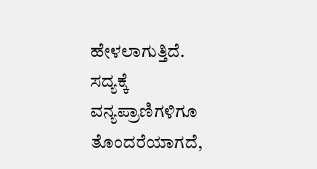ಹೇಳಲಾಗುತ್ತಿದೆ.
ಸದ್ಯಕ್ಕೆ ವನ್ಯಪ್ರಾಣಿಗಳಿಗೂ ತೊಂದರೆಯಾಗದೆ,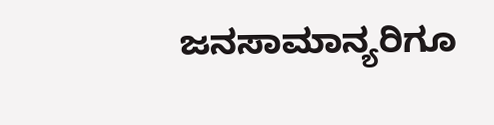ಜನಸಾಮಾನ್ಯರಿಗೂ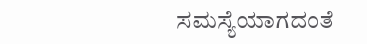ಸಮಸ್ಯೆಯಾಗದಂತೆ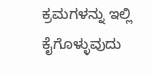ಕ್ರಮಗಳನ್ನು ಇಲ್ಲಿ ಕೈಗೊಳ್ಳುವುದು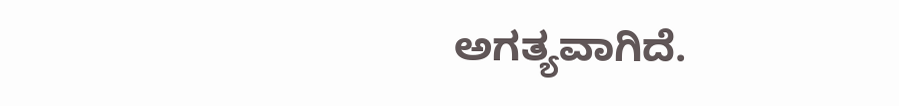ಅಗತ್ಯವಾಗಿದೆ.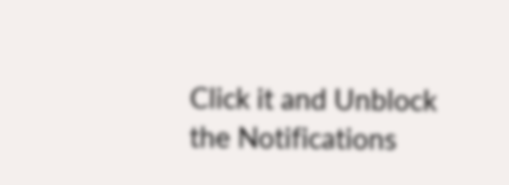Click it and Unblock the Notifications